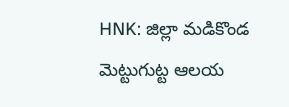HNK: జిల్లా మడికొండ మెట్టుగుట్ట ఆలయ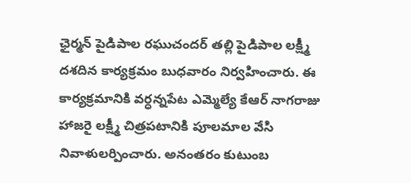ఛైర్మన్ పైడిపాల రఘుచందర్ తల్లి పైడిపాల లక్ష్మీ దశదిన కార్యక్రమం బుధవారం నిర్వహించారు. ఈ కార్యక్రమానికి వర్ధన్నపేట ఎమ్మెల్యే కేఆర్ నాగరాజు హాజరై లక్ష్మీ చిత్రపటానికి పూలమాల వేసి నివాళులర్పించారు. అనంతరం కుటుంబ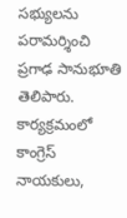సభ్యులను పరామర్శించి ప్రగాఢ సానుభూతి తెలిపారు. కార్యక్రమంలో కాంగ్రెస్ నాయకులు,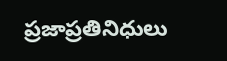ప్రజాప్రతినిధులు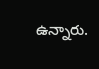ఉన్నారు.